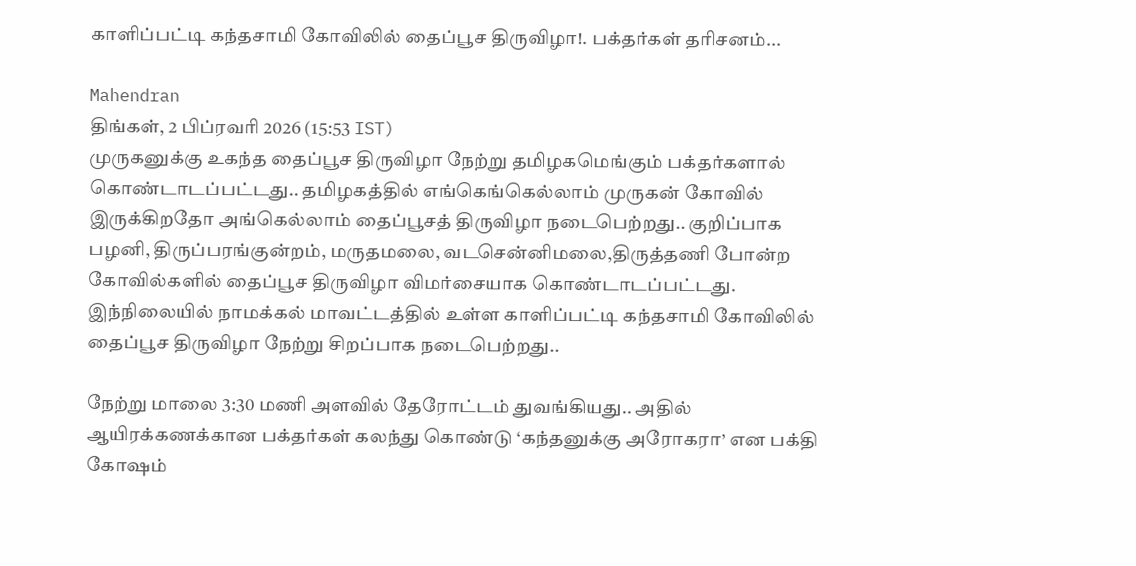காளிப்பட்டி கந்தசாமி கோவிலில் தைப்பூச திருவிழா!. பக்தர்கள் தரிசனம்...

Mahendran
திங்கள், 2 பிப்ரவரி 2026 (15:53 IST)
முருகனுக்கு உகந்த தைப்பூச திருவிழா நேற்று தமிழகமெங்கும் பக்தர்களால் கொண்டாடப்பட்டது.. தமிழகத்தில் எங்கெங்கெல்லாம் முருகன் கோவில் இருக்கிறதோ அங்கெல்லாம் தைப்பூசத் திருவிழா நடைபெற்றது.. குறிப்பாக பழனி, திருப்பரங்குன்றம், மருதமலை, வடசென்னிமலை,திருத்தணி போன்ற கோவில்களில் தைப்பூச திருவிழா விமர்சையாக கொண்டாடப்பட்டது. இந்நிலையில் நாமக்கல் மாவட்டத்தில் உள்ள காளிப்பட்டி கந்தசாமி கோவிலில் தைப்பூச திருவிழா நேற்று சிறப்பாக நடைபெற்றது..

நேற்று மாலை 3:30 மணி அளவில் தேரோட்டம் துவங்கியது.. அதில் ஆயிரக்கணக்கான பக்தர்கள் கலந்து கொண்டு ‘கந்தனுக்கு அரோகரா’ என பக்தி கோஷம்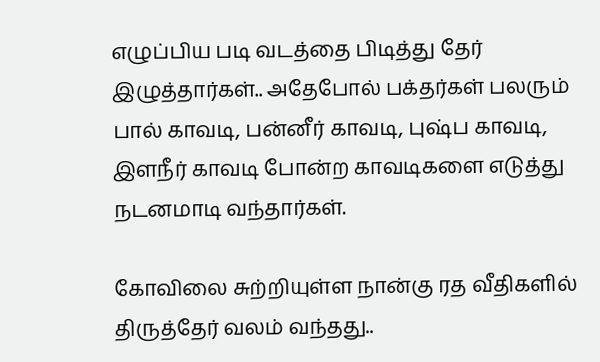எழுப்பிய படி வடத்தை பிடித்து தேர் இழுத்தார்கள்.. அதேபோல் பக்தர்கள் பலரும் பால் காவடி, பன்னீர் காவடி, புஷ்ப காவடி, இளநீர் காவடி போன்ற காவடிகளை எடுத்து நடனமாடி வந்தார்கள்.

கோவிலை சுற்றியுள்ள நான்கு ரத வீதிகளில் திருத்தேர் வலம் வந்தது..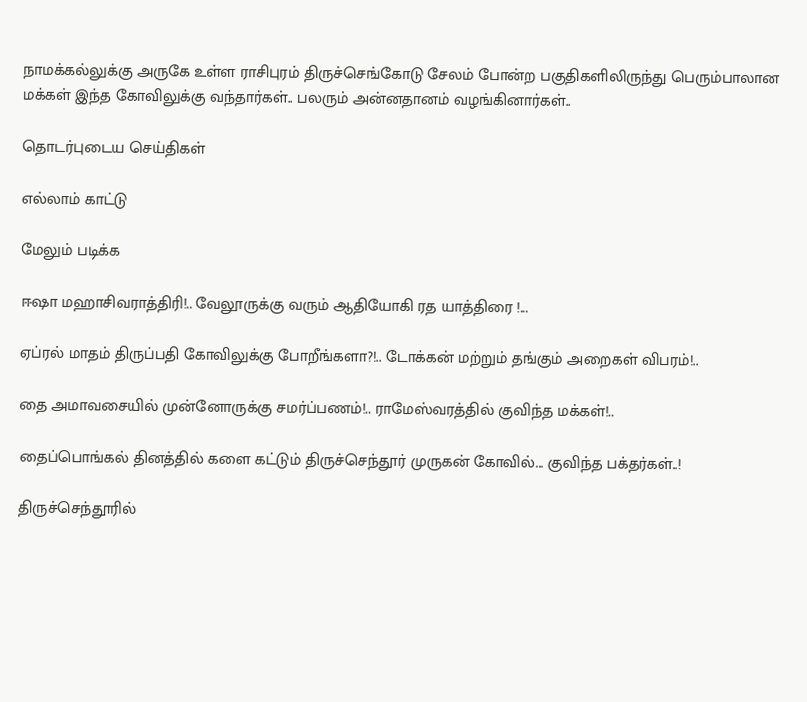நாமக்கல்லுக்கு அருகே உள்ள ராசிபுரம் திருச்செங்கோடு சேலம் போன்ற பகுதிகளிலிருந்து பெரும்பாலான மக்கள் இந்த கோவிலுக்கு வந்தார்கள்.. பலரும் அன்னதானம் வழங்கினார்கள்..

தொடர்புடைய செய்திகள்

எல்லாம் காட்டு

மேலும் படிக்க

ஈஷா மஹாசிவராத்திரி!.. வேலூருக்கு வரும் ஆதியோகி ரத யாத்திரை !...

ஏப்ரல் மாதம் திருப்பதி கோவிலுக்கு போறீங்களா?!.. டோக்கன் மற்றும் தங்கும் அறைகள் விபரம்!..

தை அமாவசையில் முன்னோருக்கு சமர்ப்பணம்!.. ராமேஸ்வரத்தில் குவிந்த மக்கள்!..

தைப்பொங்கல் தினத்தில் களை கட்டும் திருச்செந்தூர் முருகன் கோவில்... குவிந்த பக்தர்கள்..!

திருச்செந்தூரில்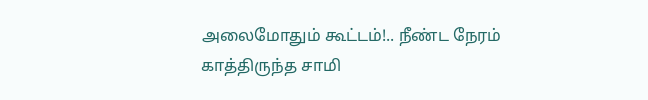அலைமோதும் கூட்டம்!.. நீண்ட நேரம் காத்திருந்த சாமி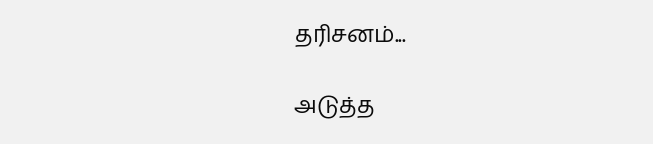தரிசனம்...

அடுத்த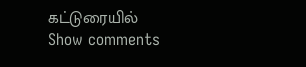கட்டுரையில்
Show comments